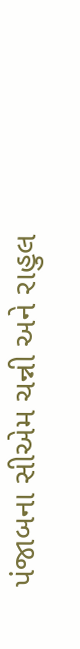પંજાબના સીએમ ચન્ની અને રાહુલ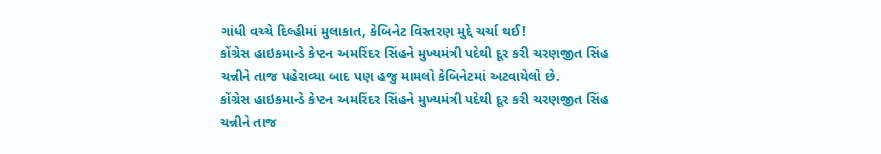ગાંધી વચ્ચે દિલ્હીમાં મુલાકાત, કેબિનેટ વિસ્તરણ મુદ્દે ચર્ચા થઈ!
કોંગ્રેસ હાઇકમાન્ડે કેપ્ટન અમરિંદર સિંહને મુખ્યમંત્રી પદેથી દૂર કરી ચરણજીત સિંહ ચન્નીને તાજ પહેરાવ્યા બાદ પણ હજુ મામલો કેબિનેટમાં અટવાયેલો છે.
કોંગ્રેસ હાઇકમાન્ડે કેપ્ટન અમરિંદર સિંહને મુખ્યમંત્રી પદેથી દૂર કરી ચરણજીત સિંહ ચન્નીને તાજ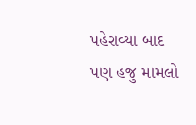પહેરાવ્યા બાદ પણ હજુ મામલો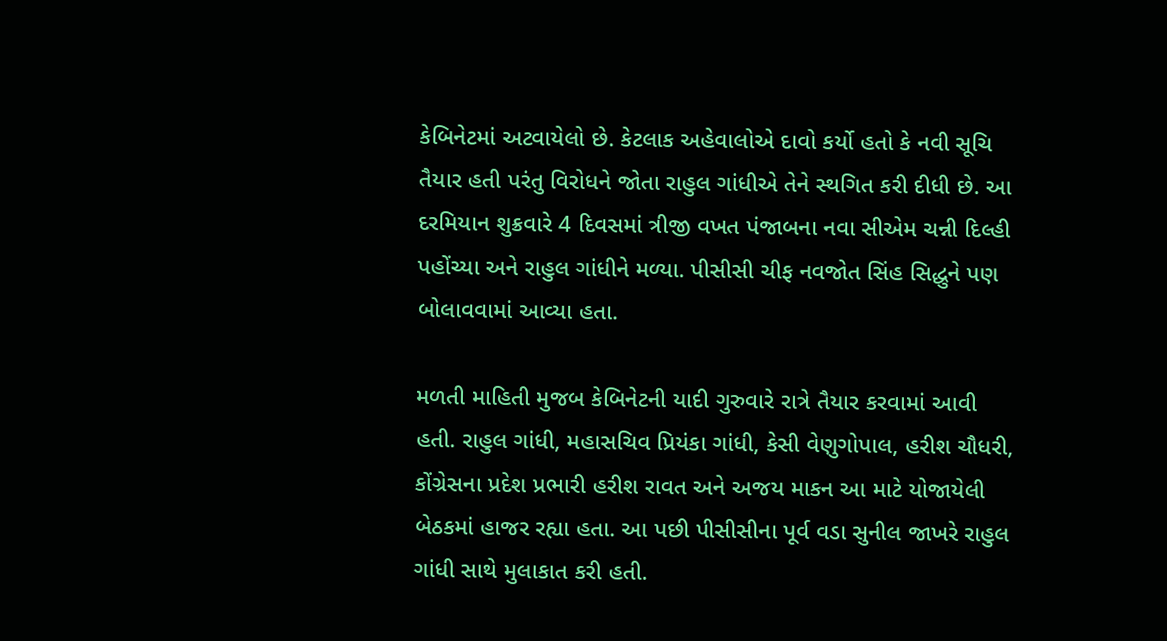કેબિનેટમાં અટવાયેલો છે. કેટલાક અહેવાલોએ દાવો કર્યો હતો કે નવી સૂચિ તૈયાર હતી પરંતુ વિરોધને જોતા રાહુલ ગાંધીએ તેને સ્થગિત કરી દીધી છે. આ દરમિયાન શુક્રવારે 4 દિવસમાં ત્રીજી વખત પંજાબના નવા સીએમ ચન્ની દિલ્હી પહોંચ્યા અને રાહુલ ગાંધીને મળ્યા. પીસીસી ચીફ નવજોત સિંહ સિદ્ધુને પણ બોલાવવામાં આવ્યા હતા.

મળતી માહિતી મુજબ કેબિનેટની યાદી ગુરુવારે રાત્રે તૈયાર કરવામાં આવી હતી. રાહુલ ગાંધી, મહાસચિવ પ્રિયંકા ગાંધી, કેસી વેણુગોપાલ, હરીશ ચૌધરી, કોંગ્રેસના પ્રદેશ પ્રભારી હરીશ રાવત અને અજય માકન આ માટે યોજાયેલી બેઠકમાં હાજર રહ્યા હતા. આ પછી પીસીસીના પૂર્વ વડા સુનીલ જાખરે રાહુલ ગાંધી સાથે મુલાકાત કરી હતી.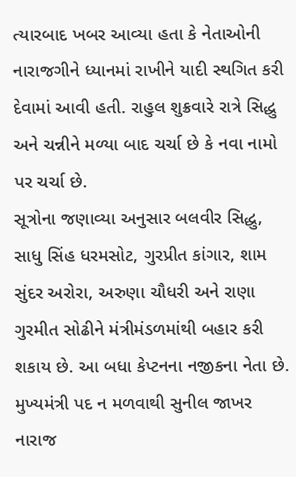ત્યારબાદ ખબર આવ્યા હતા કે નેતાઓની નારાજગીને ધ્યાનમાં રાખીને યાદી સ્થગિત કરી દેવામાં આવી હતી. રાહુલ શુક્રવારે રાત્રે સિદ્ધુ અને ચન્નીને મળ્યા બાદ ચર્ચા છે કે નવા નામો પર ચર્ચા છે.
સૂત્રોના જણાવ્યા અનુસાર બલવીર સિદ્ધુ, સાધુ સિંહ ધરમસોટ, ગુરપ્રીત કાંગાર, શામ સુંદર અરોરા, અરુણા ચૌધરી અને રાણા ગુરમીત સોઢીને મંત્રીમંડળમાંથી બહાર કરી શકાય છે. આ બધા કેપ્ટનના નજીકના નેતા છે.
મુખ્યમંત્રી પદ ન મળવાથી સુનીલ જાખર નારાજ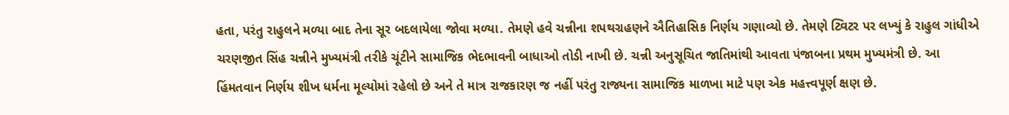હતા, પરંતુ રાહુલને મળ્યા બાદ તેના સૂર બદલાયેલા જોવા મળ્યા. તેમણે હવે ચન્નીના શપથગ્રહણને ઐતિહાસિક નિર્ણય ગણાવ્યો છે. તેમણે ટ્વિટર પર લખ્યું કે રાહુલ ગાંધીએ ચરણજીત સિંહ ચન્નીને મુખ્યમંત્રી તરીકે ચૂંટીને સામાજિક ભેદભાવની બાધાઓ તોડી નાખી છે. ચન્ની અનુસૂચિત જાતિમાંથી આવતા પંજાબના પ્રથમ મુખ્યમંત્રી છે. આ હિંમતવાન નિર્ણય શીખ ધર્મના મૂલ્યોમાં રહેલો છે અને તે માત્ર રાજકારણ જ નહીં પરંતુ રાજ્યના સામાજિક માળખા માટે પણ એક મહત્ત્વપૂર્ણ ક્ષણ છે.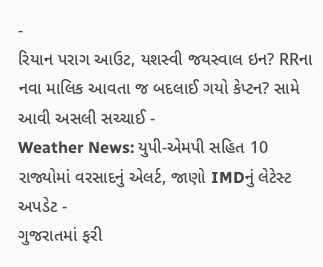-
રિયાન પરાગ આઉટ, યશસ્વી જયસ્વાલ ઇન? RRના નવા માલિક આવતા જ બદલાઈ ગયો કેપ્ટન? સામે આવી અસલી સચ્ચાઈ -
Weather News: યુપી-એમપી સહિત 10 રાજ્યોમાં વરસાદનું એલર્ટ, જાણો IMDનું લેટેસ્ટ અપડેટ -
ગુજરાતમાં ફરી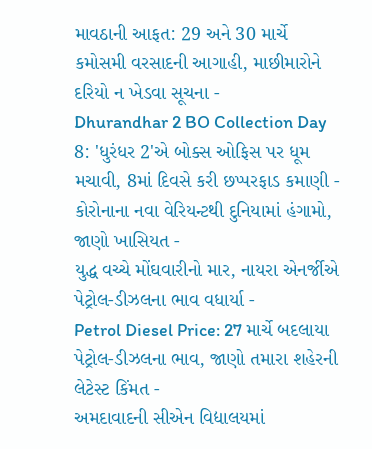માવઠાની આફત: 29 અને 30 માર્ચે કમોસમી વરસાદની આગાહી, માછીમારોને દરિયો ન ખેડવા સૂચના -
Dhurandhar 2 BO Collection Day 8: 'ધુરંધર 2'એ બોક્સ ઓફિસ પર ધૂમ મચાવી, 8માં દિવસે કરી છપ્પરફાડ કમાણી -
કોરોનાના નવા વેરિયન્ટથી દુનિયામાં હંગામો, જાણો ખાસિયત -
યુદ્ધ વચ્ચે મોંઘવારીનો માર, નાયરા એનર્જીએ પેટ્રોલ-ડીઝલના ભાવ વધાર્યા -
Petrol Diesel Price: 27 માર્ચે બદલાયા પેટ્રોલ-ડીઝલના ભાવ, જાણો તમારા શહેરની લેટેસ્ટ કિંમત -
અમદાવાદની સીએન વિદ્યાલયમાં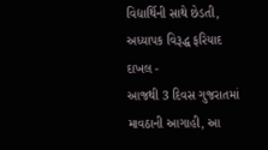વિદ્યાર્થિની સાથે છેડતી, અધ્યાપક વિરૂદ્ધ ફરિયાદ દાખલ -
આજથી 3 દિવસ ગુજરાતમાં માવઠાની આગાહી, આ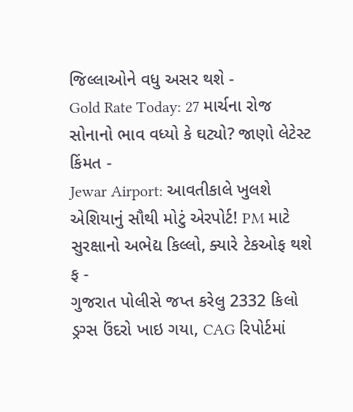જિલ્લાઓને વધુ અસર થશે -
Gold Rate Today: 27 માર્ચના રોજ સોનાનો ભાવ વધ્યો કે ઘટ્યો? જાણો લેટેસ્ટ કિંમત -
Jewar Airport: આવતીકાલે ખુલશે એશિયાનું સૌથી મોટું એરપોર્ટ! PM માટે સુરક્ષાનો અભેદ્ય કિલ્લો, ક્યારે ટેકઓફ થશે ફ -
ગુજરાત પોલીસે જપ્ત કરેલુ 2332 કિલો ડ્રગ્સ ઉંદરો ખાઇ ગયા, CAG રિપોર્ટમાં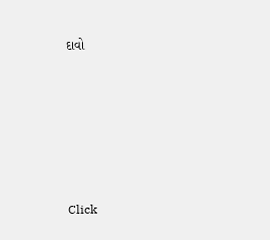દાવો









Click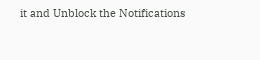it and Unblock the Notifications